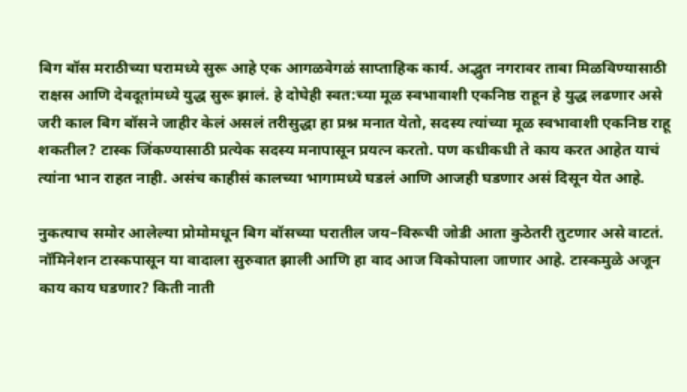बिग बॉस मराठीच्या घरामध्ये सुरू आहे एक आगळवेगळं साप्ताहिक कार्य. अद्भुत नगरावर ताबा मिळविण्यासाठी राक्षस आणि देवदूतांमध्ये युद्ध सुरू झालं. हे दोघेही स्वत:च्या मूळ स्वभावाशी एकनिष्ठ राहून हे युद्ध लढणार असे जरी काल बिग बॉसने जाहीर केलं असलं तरीसुद्धा हा प्रश्न मनात येतो, सदस्य त्यांच्या मूळ स्वभावाशी एकनिष्ठ राहू शकतील? टास्क जिंकण्यासाठी प्रत्येक सदस्य मनापासून प्रयत्न करतो. पण कधीकधी ते काय करत आहेत याचं त्यांना भान राहत नाही. असंच काहीसं कालच्या भागामध्ये घडलं आणि आजही घडणार असं दिसून येत आहे.

नुकत्याच समोर आलेल्या प्रोमोमधून बिग बॉसच्या घरातील जय–विरूची जोडी आता कुठेतरी तुटणार असे वाटतं. नॉमिनेशन टास्कपासून या वादाला सुरुवात झाली आणि हा वाद आज विकोपाला जाणार आहे. टास्कमुळे अजून काय काय घडणार? किती नाती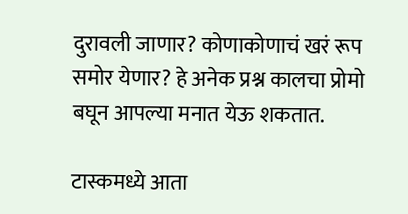दुरावली जाणार? कोणाकोणाचं खरं रूप समोर येणार? हे अनेक प्रश्न कालचा प्रोमो बघून आपल्या मनात येऊ शकतात.

टास्कमध्ये आता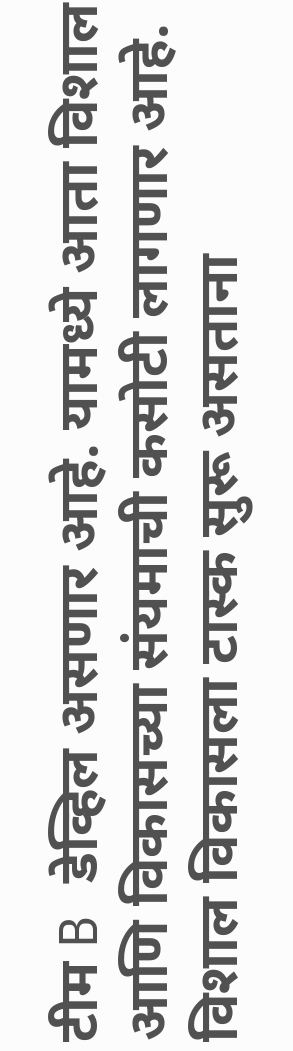टीम B डेव्हिल असणार आहे. यामध्ये आता विशाल आणि विकासच्या संयमाची कसोटी लागणार आहे. विशाल विकासला टास्क सुरू असताना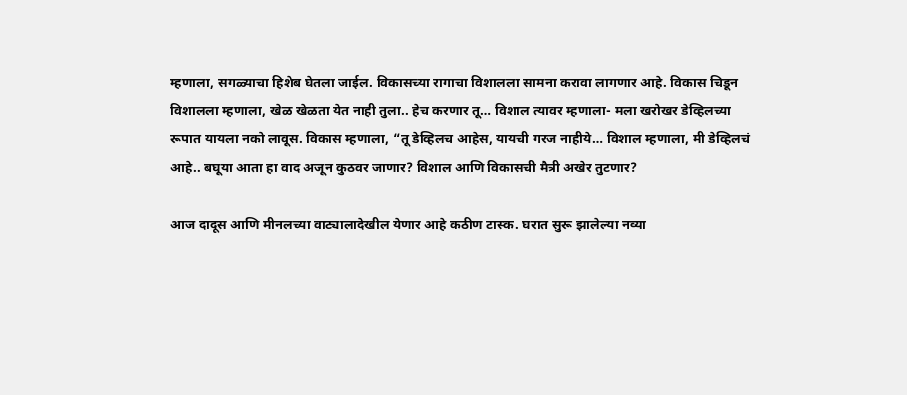म्हणाला, सगळ्याचा हिशेब घेतला जाईल. विकासच्या रागाचा विशालला सामना करावा लागणार आहे. विकास चिडून विशालला म्हणाला, खेळ खेळता येत नाही तुला.. हेच करणार तू… विशाल त्यावर म्हणाला- मला खरोखर डेव्हिलच्या रूपात यायला नको लावूस. विकास म्हणाला, “तू डेव्हिलच आहेस, यायची गरज नाहीये… विशाल म्हणाला, मी डेव्हिलचं आहे.. बघूया आता हा वाद अजून कुठवर जाणार? विशाल आणि विकासची मैत्री अखेर तुटणार?

आज दादूस आणि मीनलच्या वाट्यालादेखील येणार आहे कठीण टास्क. घरात सुरू झालेल्या नव्या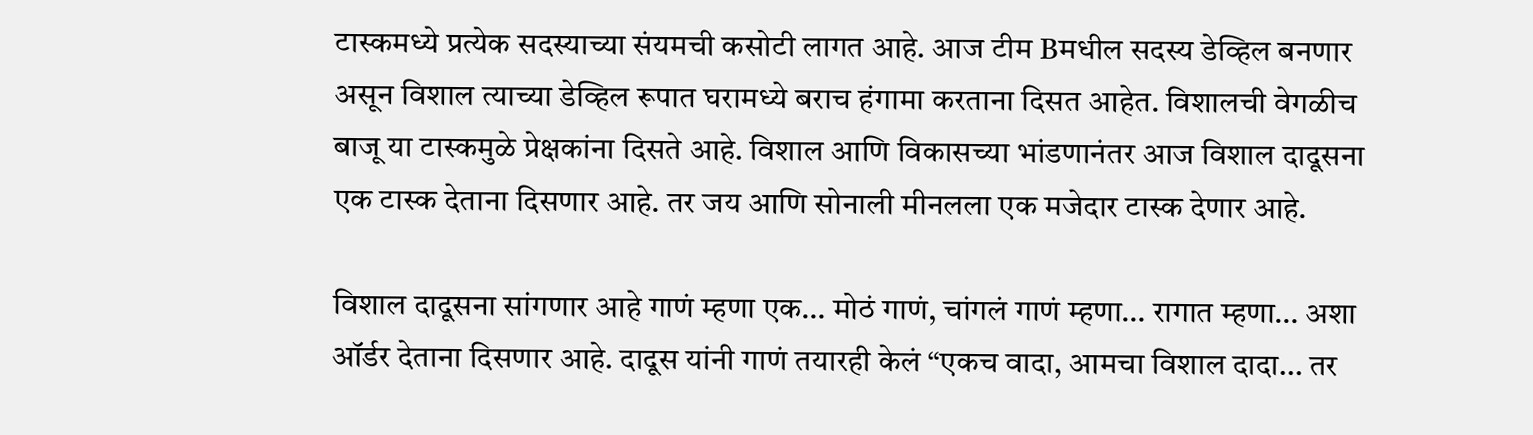टास्कमध्ये प्रत्येक सदस्याच्या संयमची कसोटी लागत आहे. आज टीम Bमधील सदस्य डेव्हिल बनणार असून विशाल त्याच्या डेव्हिल रूपात घरामध्ये बराच हंगामा करताना दिसत आहेत. विशालची वेगळीच बाजू या टास्कमुळे प्रेक्षकांना दिसते आहे. विशाल आणि विकासच्या भांडणानंतर आज विशाल दादूसना एक टास्क देताना दिसणार आहे. तर जय आणि सोनाली मीनलला एक मजेदार टास्क देणार आहे.

विशाल दादूसना सांगणार आहे गाणं म्हणा एक… मोठं गाणं, चांगलं गाणं म्हणा… रागात म्हणा… अशा ऑर्डर देताना दिसणार आहे. दादूस यांनी गाणं तयारही केलं “एकच वादा, आमचा विशाल दादा… तर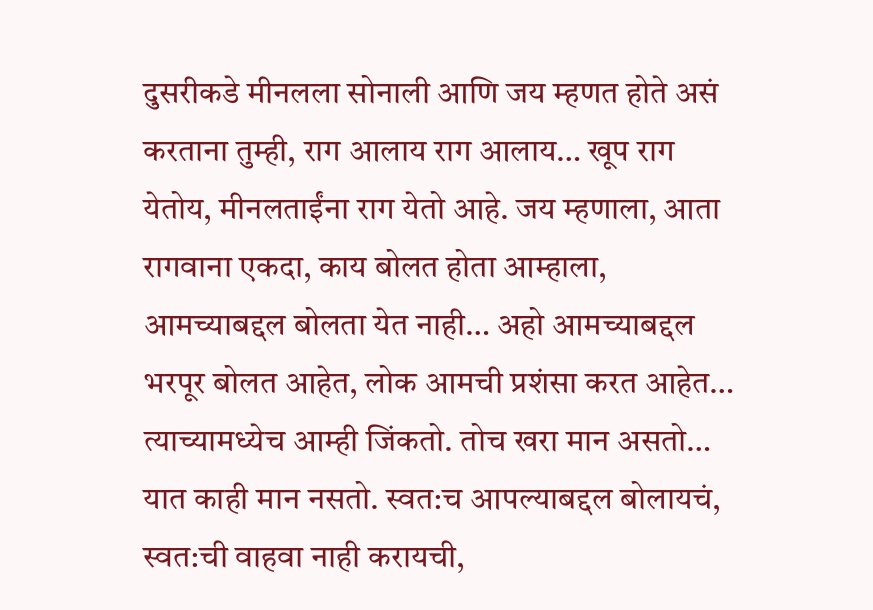दुसरीकडे मीनलला सोनाली आणि जय म्हणत होते असं करताना तुम्ही, राग आलाय राग आलाय… खूप राग येतोय, मीनलताईंना राग येतो आहे. जय म्हणाला, आता रागवाना एकदा, काय बोलत होता आम्हाला, आमच्याबद्दल बोलता येत नाही… अहो आमच्याबद्दल भरपूर बोलत आहेत, लोक आमची प्रशंसा करत आहेत… त्याच्यामध्येच आम्ही जिंकतो. तोच खरा मान असतो… यात काही मान नसतो. स्वत:च आपल्याबद्दल बोलायचं, स्वत:ची वाहवा नाही करायची,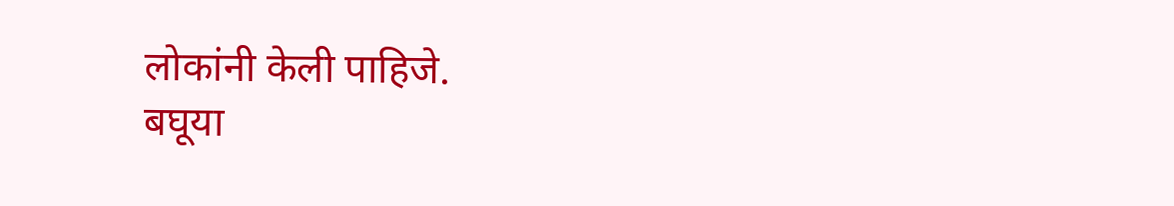लोकांनी केली पाहिजे.
बघूया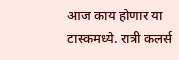आज काय होणार या टास्कमध्ये. रात्री कलर्स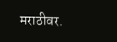मराठीवर.